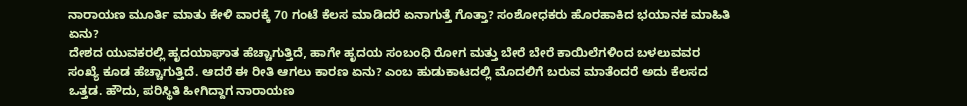ನಾರಾಯಣ ಮೂರ್ತಿ ಮಾತು ಕೇಳಿ ವಾರಕ್ಕೆ 70 ಗಂಟೆ ಕೆಲಸ ಮಾಡಿದರೆ ಏನಾಗುತ್ತೆ ಗೊತ್ತಾ? ಸಂಶೋಧಕರು ಹೊರಹಾಕಿದ ಭಯಾನಕ ಮಾಹಿತಿ ಏನು?
ದೇಶದ ಯುವಕರಲ್ಲಿ ಹೃದಯಾಘಾತ ಹೆಚ್ಚಾಗುತ್ತಿದೆ, ಹಾಗೇ ಹೃದಯ ಸಂಬಂಧಿ ರೋಗ ಮತ್ತು ಬೇರೆ ಬೇರೆ ಕಾಯಿಲೆಗಳಿಂದ ಬಳಲುವವರ ಸಂಖ್ಯೆ ಕೂಡ ಹೆಚ್ಚಾಗುತ್ತಿದೆ. ಆದರೆ ಈ ರೀತಿ ಆಗಲು ಕಾರಣ ಏನು? ಎಂಬ ಹುಡುಕಾಟದಲ್ಲಿ ಮೊದಲಿಗೆ ಬರುವ ಮಾತೆಂದರೆ ಅದು ಕೆಲಸದ ಒತ್ತಡ. ಹೌದು, ಪರಿಸ್ಥಿತಿ ಹೀಗಿದ್ದಾಗ ನಾರಾಯಣ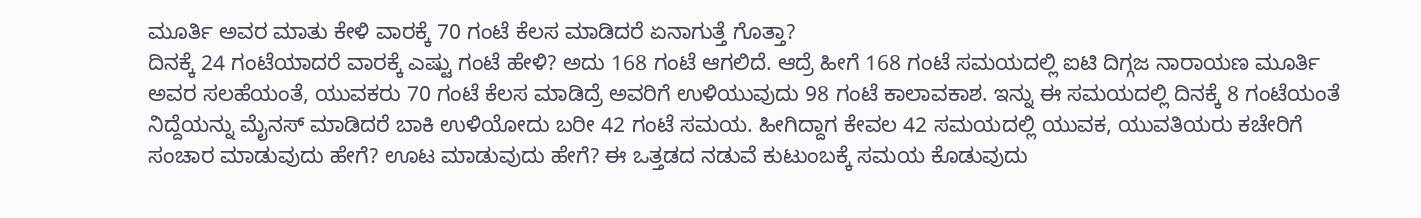ಮೂರ್ತಿ ಅವರ ಮಾತು ಕೇಳಿ ವಾರಕ್ಕೆ 70 ಗಂಟೆ ಕೆಲಸ ಮಾಡಿದರೆ ಏನಾಗುತ್ತೆ ಗೊತ್ತಾ?
ದಿನಕ್ಕೆ 24 ಗಂಟೆಯಾದರೆ ವಾರಕ್ಕೆ ಎಷ್ಟು ಗಂಟೆ ಹೇಳಿ? ಅದು 168 ಗಂಟೆ ಆಗಲಿದೆ. ಆದ್ರೆ ಹೀಗೆ 168 ಗಂಟೆ ಸಮಯದಲ್ಲಿ ಐಟಿ ದಿಗ್ಗಜ ನಾರಾಯಣ ಮೂರ್ತಿ ಅವರ ಸಲಹೆಯಂತೆ, ಯುವಕರು 70 ಗಂಟೆ ಕೆಲಸ ಮಾಡಿದ್ರೆ ಅವರಿಗೆ ಉಳಿಯುವುದು 98 ಗಂಟೆ ಕಾಲಾವಕಾಶ. ಇನ್ನು ಈ ಸಮಯದಲ್ಲಿ ದಿನಕ್ಕೆ 8 ಗಂಟೆಯಂತೆ ನಿದ್ದೆಯನ್ನು ಮೈನಸ್ ಮಾಡಿದರೆ ಬಾಕಿ ಉಳಿಯೋದು ಬರೀ 42 ಗಂಟೆ ಸಮಯ. ಹೀಗಿದ್ದಾಗ ಕೇವಲ 42 ಸಮಯದಲ್ಲಿ ಯುವಕ, ಯುವತಿಯರು ಕಚೇರಿಗೆ ಸಂಚಾರ ಮಾಡುವುದು ಹೇಗೆ? ಊಟ ಮಾಡುವುದು ಹೇಗೆ? ಈ ಒತ್ತಡದ ನಡುವೆ ಕುಟುಂಬಕ್ಕೆ ಸಮಯ ಕೊಡುವುದು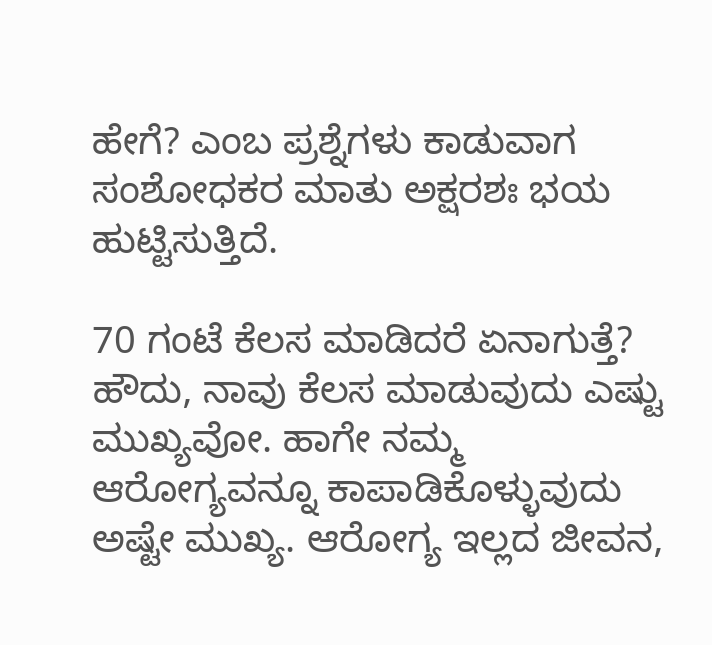ಹೇಗೆ? ಎಂಬ ಪ್ರಶ್ನೆಗಳು ಕಾಡುವಾಗ ಸಂಶೋಧಕರ ಮಾತು ಅಕ್ಷರಶಃ ಭಯ ಹುಟ್ಟಿಸುತ್ತಿದೆ.

70 ಗಂಟೆ ಕೆಲಸ ಮಾಡಿದರೆ ಏನಾಗುತ್ತೆ?
ಹೌದು, ನಾವು ಕೆಲಸ ಮಾಡುವುದು ಎಷ್ಟು ಮುಖ್ಯವೋ. ಹಾಗೇ ನಮ್ಮ ಆರೋಗ್ಯವನ್ನೂ ಕಾಪಾಡಿಕೊಳ್ಳುವುದು ಅಷ್ಟೇ ಮುಖ್ಯ. ಆರೋಗ್ಯ ಇಲ್ಲದ ಜೀವನ,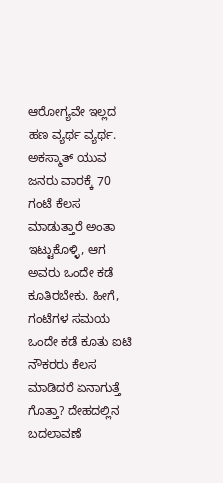ಆರೋಗ್ಯವೇ ಇಲ್ಲದ ಹಣ ವ್ಯರ್ಥ ವ್ಯರ್ಥ. ಅಕಸ್ಮಾತ್ ಯುವ ಜನರು ವಾರಕ್ಕೆ 70 ಗಂಟೆ ಕೆಲಸ ಮಾಡುತ್ತಾರೆ ಅಂತಾ ಇಟ್ಟುಕೊಳ್ಳಿ, ಆಗ ಅವರು ಒಂದೇ ಕಡೆ ಕೂತಿರಬೇಕು. ಹೀಗೆ, ಗಂಟೆಗಳ ಸಮಯ ಒಂದೇ ಕಡೆ ಕೂತು ಐಟಿ ನೌಕರರು ಕೆಲಸ ಮಾಡಿದರೆ ಏನಾಗುತ್ತೆ ಗೊತ್ತಾ? ದೇಹದಲ್ಲಿನ ಬದಲಾವಣೆ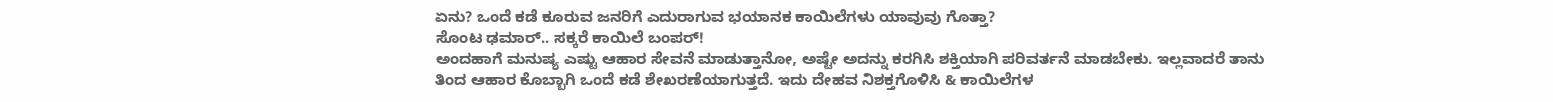ಏನು? ಒಂದೆ ಕಡೆ ಕೂರುವ ಜನರಿಗೆ ಎದುರಾಗುವ ಭಯಾನಕ ಕಾಯಿಲೆಗಳು ಯಾವುವು ಗೊತ್ತಾ?
ಸೊಂಟ ಢಮಾರ್.. ಸಕ್ಕರೆ ಕಾಯಿಲೆ ಬಂಪರ್!
ಅಂದಹಾಗೆ ಮನುಷ್ಯ ಎಷ್ಟು ಆಹಾರ ಸೇವನೆ ಮಾಡುತ್ತಾನೋ, ಅಷ್ಟೇ ಅದನ್ನು ಕರಗಿಸಿ ಶಕ್ತಿಯಾಗಿ ಪರಿವರ್ತನೆ ಮಾಡಬೇಕು. ಇಲ್ಲವಾದರೆ ತಾನು ತಿಂದ ಆಹಾರ ಕೊಬ್ಬಾಗಿ ಒಂದೆ ಕಡೆ ಶೇಖರಣೆಯಾಗುತ್ತದೆ. ಇದು ದೇಹವ ನಿಶಕ್ತಗೊಳಿಸಿ & ಕಾಯಿಲೆಗಳ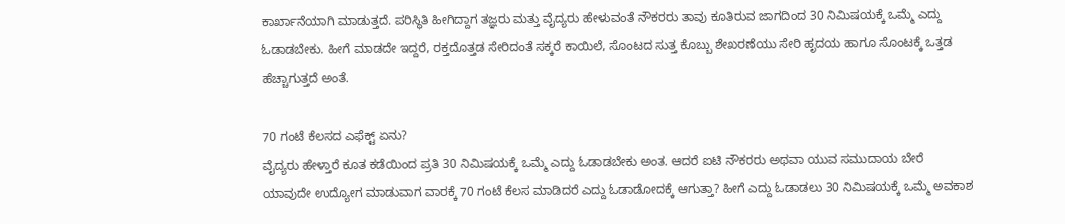ಕಾರ್ಖಾನೆಯಾಗಿ ಮಾಡುತ್ತದೆ. ಪರಿಸ್ಥಿತಿ ಹೀಗಿದ್ದಾಗ ತಜ್ಞರು ಮತ್ತು ವೈದ್ಯರು ಹೇಳುವಂತೆ ನೌಕರರು ತಾವು ಕೂತಿರುವ ಜಾಗದಿಂದ 30 ನಿಮಿಷಯಕ್ಕೆ ಒಮ್ಮೆ ಎದ್ದು ಓಡಾಡಬೇಕು. ಹೀಗೆ ಮಾಡದೇ ಇದ್ದರೆ, ರಕ್ತದೊತ್ತಡ ಸೇರಿದಂತೆ ಸಕ್ಕರೆ ಕಾಯಿಲೆ, ಸೊಂಟದ ಸುತ್ತ ಕೊಬ್ಬು ಶೇಖರಣೆಯು ಸೇರಿ ಹೃದಯ ಹಾಗೂ ಸೊಂಟಕ್ಕೆ ಒತ್ತಡ ಹೆಚ್ಚಾಗುತ್ತದೆ ಅಂತೆ.

70 ಗಂಟೆ ಕೆಲಸದ ಎಫೆಕ್ಟ್ ಏನು?
ವೈದ್ಯರು ಹೇಳ್ತಾರೆ ಕೂತ ಕಡೆಯಿಂದ ಪ್ರತಿ 30 ನಿಮಿಷಯಕ್ಕೆ ಒಮ್ಮೆ ಎದ್ದು ಓಡಾಡಬೇಕು ಅಂತ. ಆದರೆ ಐಟಿ ನೌಕರರು ಅಥವಾ ಯುವ ಸಮುದಾಯ ಬೇರೆ ಯಾವುದೇ ಉದ್ಯೋಗ ಮಾಡುವಾಗ ವಾರಕ್ಕೆ 70 ಗಂಟೆ ಕೆಲಸ ಮಾಡಿದರೆ ಎದ್ದು ಓಡಾಡೋದಕ್ಕೆ ಆಗುತ್ತಾ? ಹೀಗೆ ಎದ್ದು ಓಡಾಡಲು 30 ನಿಮಿಷಯಕ್ಕೆ ಒಮ್ಮೆ ಅವಕಾಶ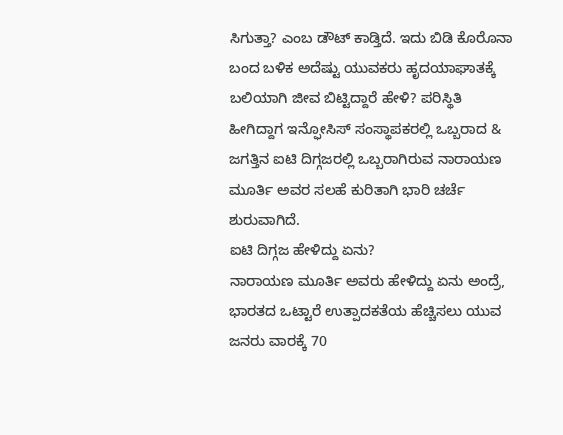ಸಿಗುತ್ತಾ? ಎಂಬ ಡೌಟ್ ಕಾಡ್ತಿದೆ. ಇದು ಬಿಡಿ ಕೊರೊನಾ ಬಂದ ಬಳಿಕ ಅದೆಷ್ಟು ಯುವಕರು ಹೃದಯಾಘಾತಕ್ಕೆ ಬಲಿಯಾಗಿ ಜೀವ ಬಿಟ್ಟಿದ್ದಾರೆ ಹೇಳಿ? ಪರಿಸ್ಥಿತಿ ಹೀಗಿದ್ದಾಗ ಇನ್ಫೋಸಿಸ್ ಸಂಸ್ಥಾಪಕರಲ್ಲಿ ಒಬ್ಬರಾದ & ಜಗತ್ತಿನ ಐಟಿ ದಿಗ್ಗಜರಲ್ಲಿ ಒಬ್ಬರಾಗಿರುವ ನಾರಾಯಣ ಮೂರ್ತಿ ಅವರ ಸಲಹೆ ಕುರಿತಾಗಿ ಭಾರಿ ಚರ್ಚೆ ಶುರುವಾಗಿದೆ.
ಐಟಿ ದಿಗ್ಗಜ ಹೇಳಿದ್ದು ಏನು?
ನಾರಾಯಣ ಮೂರ್ತಿ ಅವರು ಹೇಳಿದ್ದು ಏನು ಅಂದ್ರೆ, ಭಾರತದ ಒಟ್ಟಾರೆ ಉತ್ಪಾದಕತೆಯ ಹೆಚ್ಚಿಸಲು ಯುವ ಜನರು ವಾರಕ್ಕೆ 70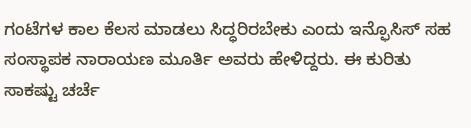ಗಂಟೆಗಳ ಕಾಲ ಕೆಲಸ ಮಾಡಲು ಸಿದ್ಧರಿರಬೇಕು ಎಂದು ಇನ್ಫೊಸಿಸ್ ಸಹ ಸಂಸ್ಥಾಪಕ ನಾರಾಯಣ ಮೂರ್ತಿ ಅವರು ಹೇಳಿದ್ದರು. ಈ ಕುರಿತು ಸಾಕಷ್ಟು ಚರ್ಚೆ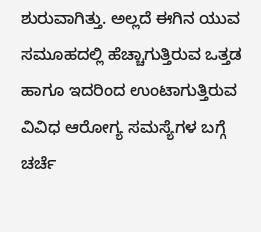ಶುರುವಾಗಿತ್ತು. ಅಲ್ಲದೆ ಈಗಿನ ಯುವ ಸಮೂಹದಲ್ಲಿ ಹೆಚ್ಚಾಗುತ್ತಿರುವ ಒತ್ತಡ ಹಾಗೂ ಇದರಿಂದ ಉಂಟಾಗುತ್ತಿರುವ ವಿವಿಧ ಆರೋಗ್ಯ ಸಮಸ್ಯೆಗಳ ಬಗ್ಗೆ ಚರ್ಚೆ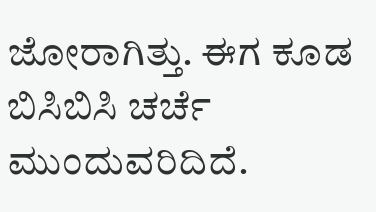ಜೋರಾಗಿತ್ತು. ಈಗ ಕೂಡ ಬಿಸಿಬಿಸಿ ಚರ್ಚೆ ಮುಂದುವರಿದಿದೆ.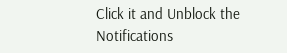Click it and Unblock the Notifications